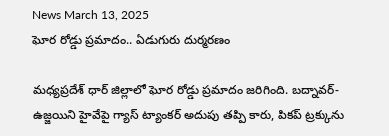News March 13, 2025
ఘోర రోడ్డు ప్రమాదం.. ఏడుగురు దుర్మరణం

మధ్యప్రదేశ్ ధార్ జిల్లాలో ఘోర రోడ్డు ప్రమాదం జరిగింది. బద్నావర్-ఉజ్జయిని హైవేపై గ్యాస్ ట్యాంకర్ అదుపు తప్పి కారు, పికప్ ట్రక్కును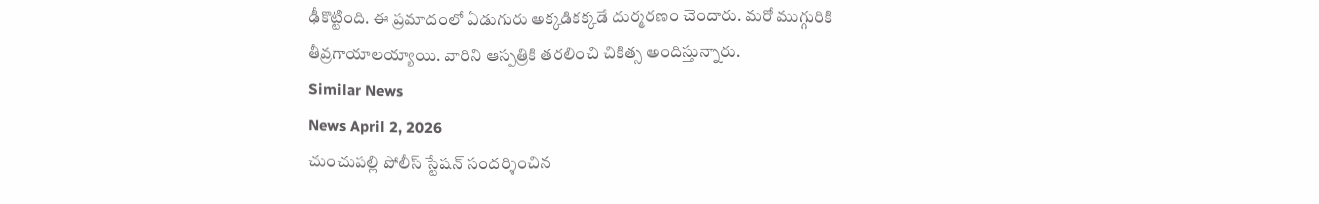ఢీకొట్టింది. ఈ ప్రమాదంలో ఏడుగురు అక్కడికక్కడే దుర్మరణం చెందారు. మరో ముగ్గురికి తీవ్రగాయాలయ్యాయి. వారిని ఆస్పత్రికి తరలించి చికిత్స అందిస్తున్నారు.
Similar News
News April 2, 2026
చుంచుపల్లి పోలీస్ స్టేషన్ సందర్శించిన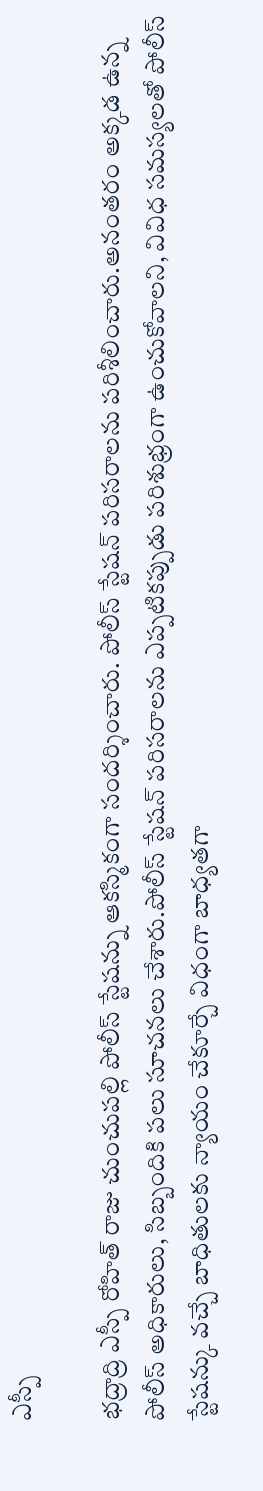ఎస్పీ

భద్రాద్రి ఎస్పీ రోహిత్ రాజు చుంచుపల్లి పోలీస్ స్టేషన్ను ఆకస్మికంగా సందర్శించారు. పోలీస్ స్టేషన్ పరిసరాలను పరిశీలించారు.అనంతరం అక్కడ ఉన్న పోలీస్ అధికారులు, సిబ్బందికి పలు సూచనలు చేశారు.పోలీస్ స్టేషన్ పరిసరాలను ఎప్పటికప్పుడు పరిశుభ్రంగా ఉంచుకోవాలని, వివిధ సమస్యలతో పోలీస్ స్టేషన్కు వచ్చే బాధితులకు న్యాయం చేకూర్చే విధంగా బాధ్యతగా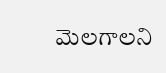మెలగాలని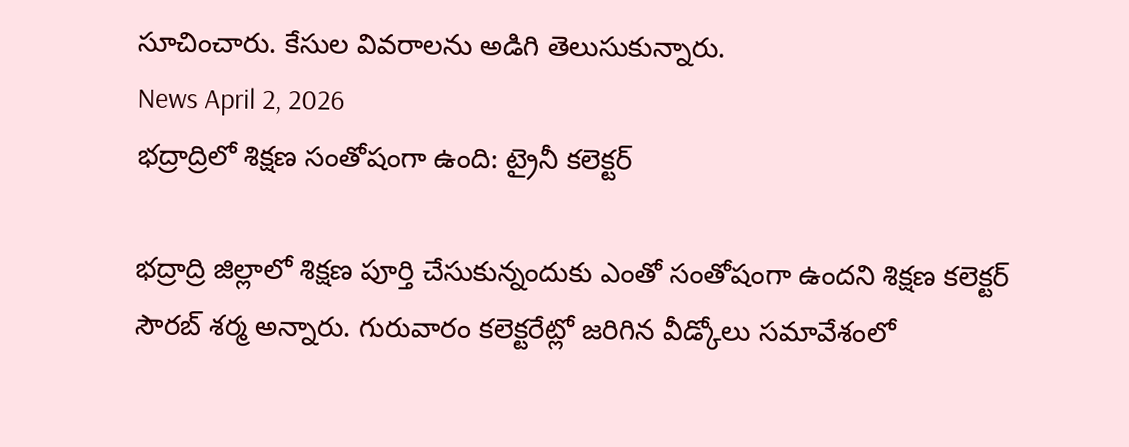సూచించారు. కేసుల వివరాలను అడిగి తెలుసుకున్నారు.
News April 2, 2026
భద్రాద్రిలో శిక్షణ సంతోషంగా ఉంది: ట్రైనీ కలెక్టర్

భద్రాద్రి జిల్లాలో శిక్షణ పూర్తి చేసుకున్నందుకు ఎంతో సంతోషంగా ఉందని శిక్షణ కలెక్టర్ సౌరబ్ శర్మ అన్నారు. గురువారం కలెక్టరేట్లో జరిగిన వీడ్కోలు సమావేశంలో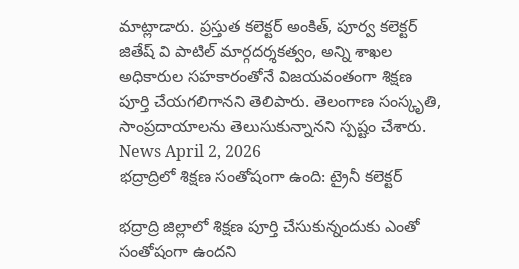మాట్లాడారు. ప్రస్తుత కలెక్టర్ అంకిత్, పూర్వ కలెక్టర్ జితేష్ వి పాటిల్ మార్గదర్శకత్వం, అన్ని శాఖల అధికారుల సహకారంతోనే విజయవంతంగా శిక్షణ పూర్తి చేయగలిగానని తెలిపారు. తెలంగాణ సంస్కృతి, సాంప్రదాయాలను తెలుసుకున్నానని స్పష్టం చేశారు.
News April 2, 2026
భద్రాద్రిలో శిక్షణ సంతోషంగా ఉంది: ట్రైనీ కలెక్టర్

భద్రాద్రి జిల్లాలో శిక్షణ పూర్తి చేసుకున్నందుకు ఎంతో సంతోషంగా ఉందని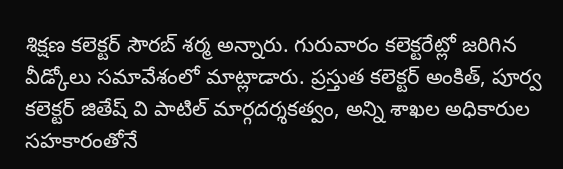శిక్షణ కలెక్టర్ సౌరబ్ శర్మ అన్నారు. గురువారం కలెక్టరేట్లో జరిగిన వీడ్కోలు సమావేశంలో మాట్లాడారు. ప్రస్తుత కలెక్టర్ అంకిత్, పూర్వ కలెక్టర్ జితేష్ వి పాటిల్ మార్గదర్శకత్వం, అన్ని శాఖల అధికారుల సహకారంతోనే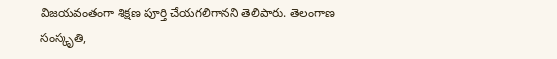విజయవంతంగా శిక్షణ పూర్తి చేయగలిగానని తెలిపారు. తెలంగాణ సంస్కృతి,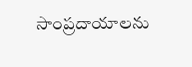సాంప్రదాయాలను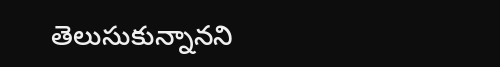తెలుసుకున్నానని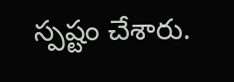స్పష్టం చేశారు.